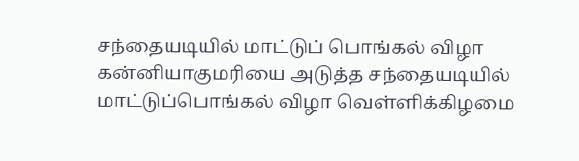சந்தையடியில் மாட்டுப் பொங்கல் விழா
கன்னியாகுமரியை அடுத்த சந்தையடியில் மாட்டுப்பொங்கல் விழா வெள்ளிக்கிழமை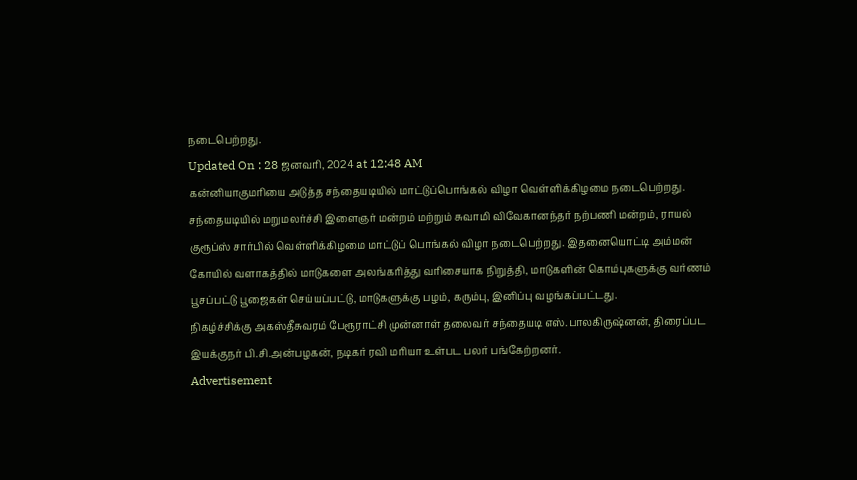நடைபெற்றது.
Updated On : 28 ஜனவரி, 2024 at 12:48 AM
கன்னியாகுமரியை அடுத்த சந்தையடியில் மாட்டுப்பொங்கல் விழா வெள்ளிக்கிழமை நடைபெற்றது.
சந்தையடியில் மறுமலர்ச்சி இளைஞர் மன்றம் மற்றும் சுவாமி விவேகானந்தர் நற்பணி மன்றம், ராயல் குரூப்ஸ் சார்பில் வெள்ளிக்கிழமை மாட்டுப் பொங்கல் விழா நடைபெற்றது. இதனையொட்டி அம்மன் கோயில் வளாகத்தில் மாடுகளை அலங்கரித்து வரிசையாக நிறுத்தி, மாடுகளின் கொம்புகளுக்கு வர்ணம் பூசப்பட்டு பூஜைகள் செய்யப்பட்டு, மாடுகளுக்கு பழம், கரும்பு, இனிப்பு வழங்கப்பட்டது.
நிகழ்ச்சிக்கு அகஸ்தீசுவரம் பேரூராட்சி முன்னாள் தலைவர் சந்தையடி எஸ்.பாலகிருஷ்னன், திரைப்பட இயக்குநர் பி.சி.அன்பழகன், நடிகர் ரவி மரியா உள்பட பலர் பங்கேற்றனர்.
Advertisement